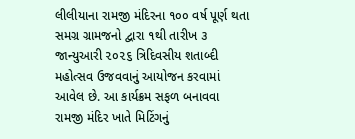લીલીયાના રામજી મંદિરના ૧૦૦ વર્ષ પૂર્ણ થતા સમગ્ર ગ્રામજનો દ્વારા ૧થી તારીખ ૩ જાન્યુઆરી ૨૦૨૬ ત્રિદિવસીય શતાબ્દી મહોત્સવ ઉજવવાનું આયોજન કરવામાં આવેલ છે. આ કાર્યક્રમ સફળ બનાવવા રામજી મંદિર ખાતે મિટિંગનું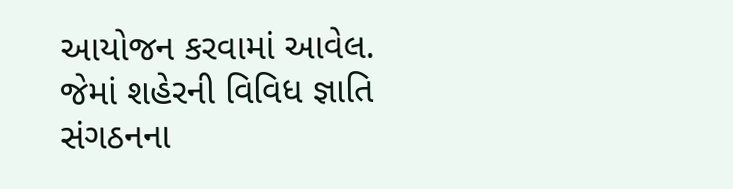આયોજન કરવામાં આવેલ. જેમાં શહેરની વિવિધ જ્ઞાતિ સંગઠનના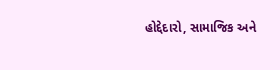હોદ્દેદારો, સામાજિક અને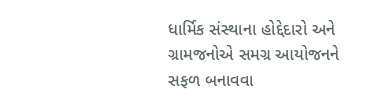ધાર્મિક સંસ્થાના હોદ્દેદારો અને ગ્રામજનોએ સમગ્ર આયોજનને સફળ બનાવવા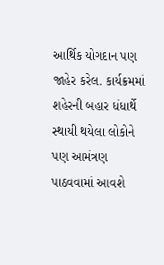આર્થિક યોગદાન પણ જાહેર કરેલ. કાર્યક્રમમાં શહેરની બહાર ધંધાર્થે સ્થાયી થયેલા લોકોને પણ આમંત્રણ પાઠવવામાં આવશે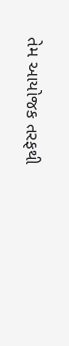તેમ આયોજક તરફથી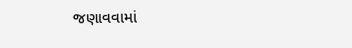જણાવવામાં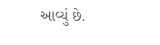આવ્યું છે.